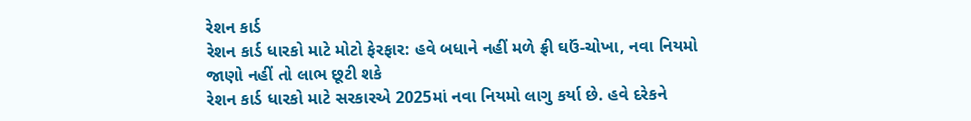રેશન કાર્ડ
રેશન કાર્ડ ધારકો માટે મોટો ફેરફાર: હવે બધાને નહીં મળે ફ્રી ઘઉં-ચોખા, નવા નિયમો જાણો નહીં તો લાભ છૂટી શકે
રેશન કાર્ડ ધારકો માટે સરકારએ 2025માં નવા નિયમો લાગુ કર્યા છે. હવે દરેકને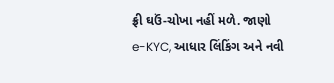ફ્રી ઘઉં-ચોખા નહીં મળે. જાણો e-KYC, આધાર લિંકિંગ અને નવી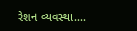રેશન વ્યવસ્થા....